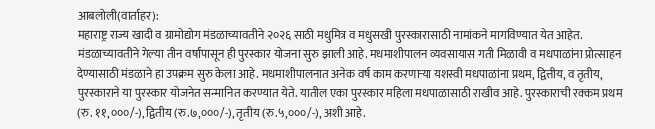आबलोली(वार्ताहर):
महाराष्ट्र राज्य खादी व ग्रामोद्योग मंडळाच्यावतीने २०२६ साठी मधुमित्र व मधुसखी पुरस्कारासाठी नामांकने मागविण्यात येत आहेत. मंडळाच्यावतीने गेल्या तीन वर्षांपासून ही पुरस्कार योजना सुरु झाली आहे. मधमाशीपालन व्यवसायास गती मिळावी व मधपाळांना प्रोत्साहन देण्यासाठी मंडळाने हा उपक्रम सुरु केला आहे. मधमाशीपालनात अनेक वर्ष काम करणाऱ्या यशस्वी मधपाळांना प्रथम, द्वित्तीय, व तृतीय, पुरस्काराने या पुरस्कार योजनेत सन्मानित करण्यात येते. यातील एका पुरस्कार महिला मधपाळासाठी राखीव आहे. पुरस्काराची रक्कम प्रथम (रु. ११,०००/-), द्वितीय (रु.७,०००/-), तृतीय (रु.५,०००/-), अशी आहे.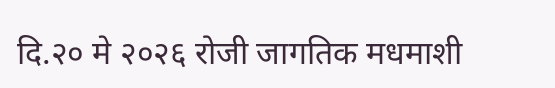दि.२० मे २०२६ रोजी जागतिक मधमाशी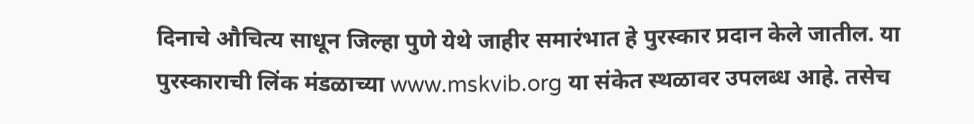दिनाचे औचित्य साधून जिल्हा पुणे येथे जाहीर समारंभात हे पुरस्कार प्रदान केले जातील. या पुरस्काराची लिंक मंडळाच्या www.mskvib.org या संकेत स्थळावर उपलब्ध आहे. तसेच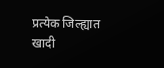प्रत्येक जिल्ह्यात खादी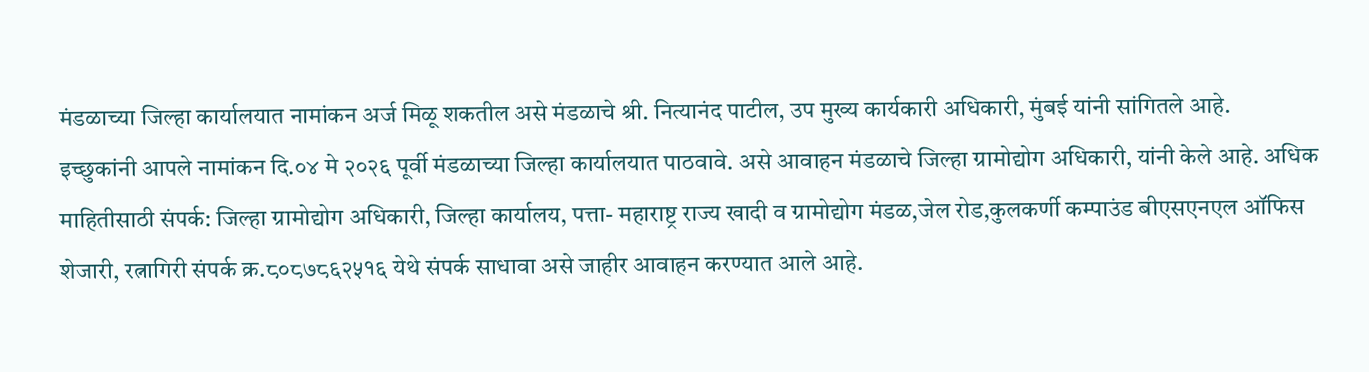मंडळाच्या जिल्हा कार्यालयात नामांकन अर्ज मिळू शकतील असे मंडळाचे श्री. नित्यानंद पाटील, उप मुख्य कार्यकारी अधिकारी, मुंबई यांनी सांगितले आहे.
इच्छुकांनी आपले नामांकन दि.०४ मे २०२६ पूर्वी मंडळाच्या जिल्हा कार्यालयात पाठवावे. असे आवाहन मंडळाचे जिल्हा ग्रामोद्योग अधिकारी, यांनी केले आहे. अधिक माहितीसाठी संपर्क: जिल्हा ग्रामोद्योग अधिकारी, जिल्हा कार्यालय, पत्ता- महाराष्ट्र राज्य खादी व ग्रामोद्योग मंडळ,जेल रोड,कुलकर्णी कम्पाउंड बीएसएनएल ऑफिस शेजारी, रत्नागिरी संपर्क क्र.८०८७८६२५१६ येथे संपर्क साधावा असे जाहीर आवाहन करण्यात आले आहे.